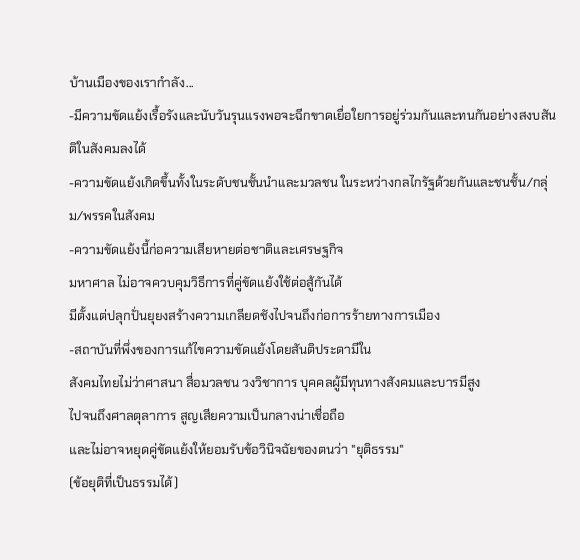บ้านเมืองของเรากำลัง...
-มีความขัดแย้งเรื้อรังและนับวันรุนแรงพอจะฉีกขาดเยื่อใยการอยู่ร่วมกันและทนกันอย่างสงบสันติในสังคมลงได้
-ความขัดแย้งเกิดขึ้นทั้งในระดับชนชั้นนำและมวลชน ในระหว่างกลไกรัฐด้วยกันและชนชั้น/กลุ่ม/พรรคในสังคม
-ความขัดแย้งนี้ก่อความเสียหายต่อชาติและเศรษฐกิจ
มหาศาล ไม่อาจควบคุมวิธีการที่คู่ขัดแย้งใช้ต่อสู้กันได้
มีตั้งแต่ปลุกปั่นยุยงสร้างความเกลียดชังไปจนถึงก่อการร้ายทางการเมือง
-สถาบันที่พึ่งของการแก้ไขความขัดแย้งโดยสันติประดามีใน
สังคมไทยไม่ว่าศาสนา สื่อมวลชน วงวิชาการ บุคคลผู้มีทุนทางสังคมและบารมีสูง
ไปจนถึงศาลตุลาการ สูญเสียความเป็นกลางน่าเชื่อถือ
และไม่อาจหยุดคู่ขัดแย้งให้ยอมรับข้อวินิจฉัยของตนว่า "ยุติธรรม"
(ข้อยุติที่เป็นธรรมได้)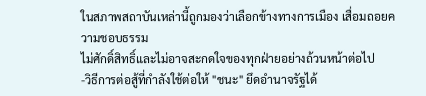ในสภาพสถาบันเหล่านี้ถูกมองว่าเลือกข้างทางการเมือง เสื่อมถอยความชอบธรรม
ไม่ศักดิ์สิทธิ์และไม่อาจสะกดใจของทุกฝ่ายอย่างถ้วนหน้าต่อไป
-วิธีการต่อสู้ที่กำลังใช้ต่อให้ "ชนะ" ยึดอำนาจรัฐได้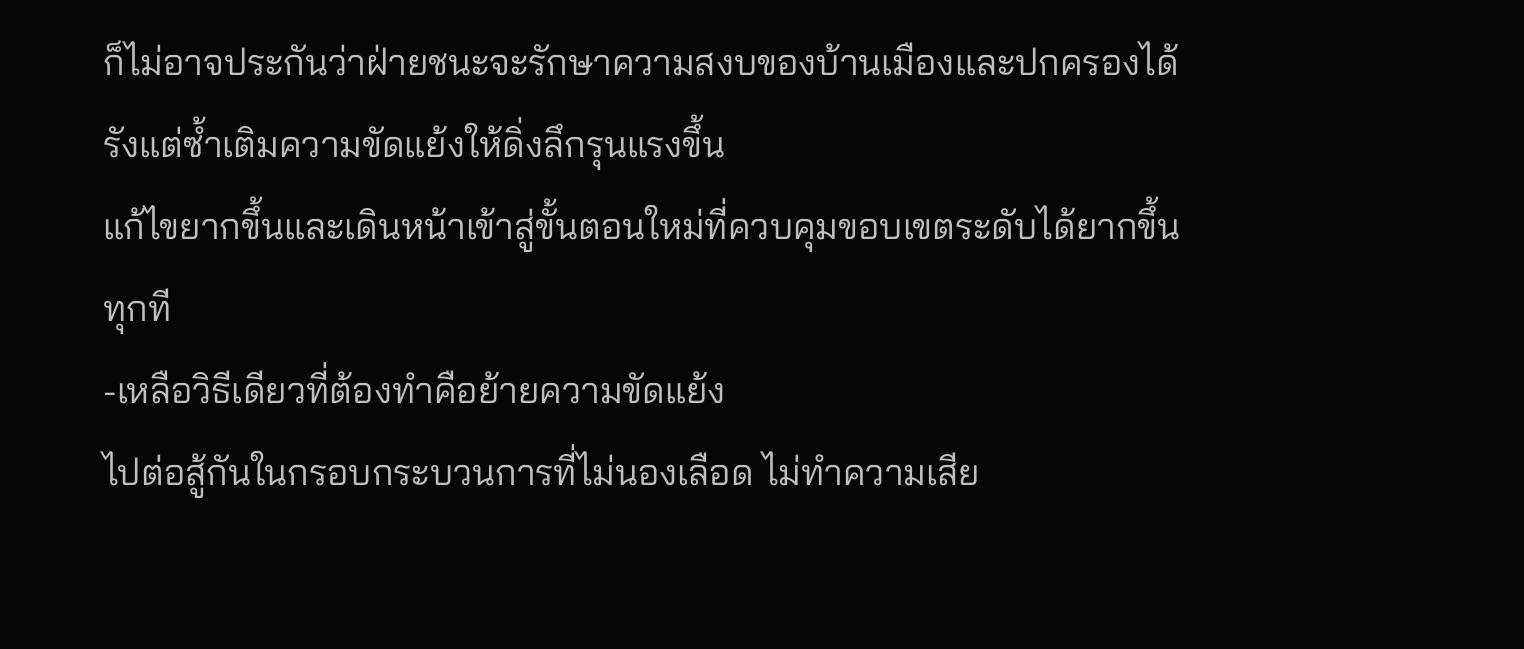ก็ไม่อาจประกันว่าฝ่ายชนะจะรักษาความสงบของบ้านเมืองและปกครองได้
รังแต่ซ้ำเติมความขัดแย้งให้ดิ่งลึกรุนแรงขึ้น
แก้ไขยากขึ้นและเดินหน้าเข้าสู่ขั้นตอนใหม่ที่ควบคุมขอบเขตระดับได้ยากขึ้น
ทุกที
-เหลือวิธีเดียวที่ต้องทำคือย้ายความขัดแย้ง
ไปต่อสู้กันในกรอบกระบวนการที่ไม่นองเลือด ไม่ทำความเสีย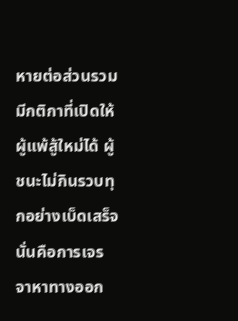หายต่อส่วนรวม
มีกติกาที่เปิดให้ผู้แพ้สู้ใหม่ได้ ผู้ชนะไม่กินรวบทุกอย่างเบ็ดเสร็จ
นั่นคือการเจรจาหาทางออก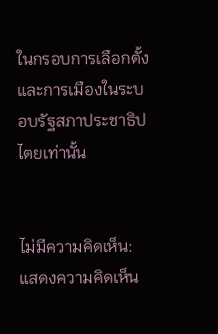ในกรอบการเลือกตั้งและการเมืองในระบอบรัฐสภาประชาธิปไตยเท่านั้น


ไม่มีความคิดเห็น:
แสดงความคิดเห็น